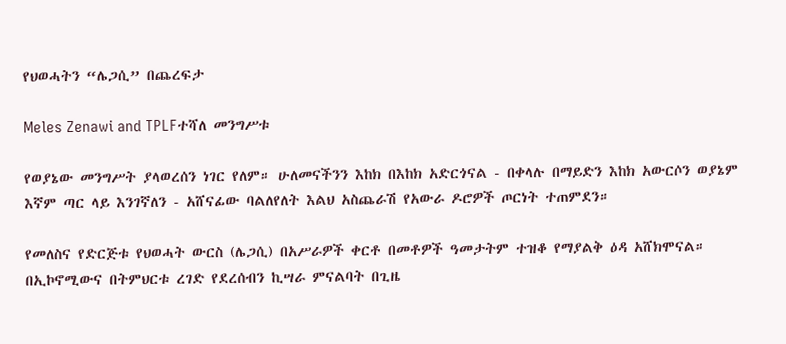የህወሓትን “ሌጋሲ” በጨረፍታ

Meles Zenawi and TPLFተሻለ መንግሥቱ

የወያኔው መንግሥት ያላወረሰን ነገር የለም። ሁለመናችንን እከክ በእከክ አድርጎናል - በቀላሉ በማይድን እከክ አውርሶን ወያኔም እኛም ጣር ላይ እንገኛለን - አሸናፊው ባልለየለት እልህ አስጨራሽ የአውራ ዶሮዎች ጦርነት ተጠምደን።

የመለስና የድርጅቱ የህወሓት ውርስ (ሌጋሲ) በአሥራዎች ቀርቶ በመቶዎች ዓመታትም ተዝቆ የማያልቅ ዕዳ አሸክሞናል። በኢኮኖሚውና በትምህርቱ ረገድ የደረሰብን ኪሣራ ምናልባት በጊዜ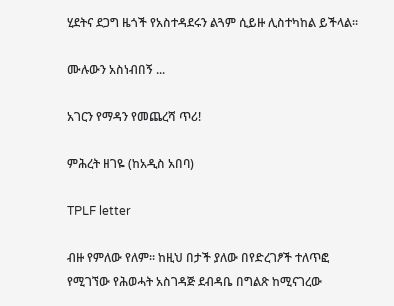ሂደትና ደጋግ ዜጎች የአስተዳደሩን ልጓም ሲይዙ ሊስተካከል ይችላል።

ሙሉውን አስነብበኝ ...

አገርን የማዳን የመጨረሻ ጥሪ!

ምሕረት ዘገዬ (ከአዲስ አበባ)

TPLF letter

ብዙ የምለው የለም። ከዚህ በታች ያለው በየድረገፆች ተለጥፎ የሚገኘው የሕወሓት አስገዳጅ ደብዳቤ በግልጽ ከሚናገረው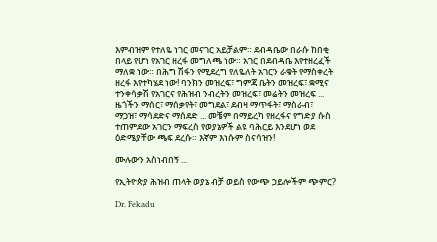እምብዝም የተለዬ ነገር መናገር አይቻልም። ደብዳቤው በራሱ ከበቂ በላይ የሆነ የአገር ዘረፋ መግለጫ ነው። አገር በደብዳቤ እየተዘረፈች ማለቋ ነው። በሕግ ሽፋን የሚደረግ የለዬለት አገርን ራቁት የማስቀረት ዘረፋ እየተካሄደ ነው! ባንክን መዝረፍ፣ ግምጃ ቤትን መዝረፍ፣ ቋሚና ተንቀሳቃሽ የአገርና የሕዝብ ንብረትን መዝረፍ፣ መሬትን መዝረፍ ... ዜጎችን ማሰር፣ ማሰቃየት፣ መግደል፣ ደብዛ ማጥፋት፣ ማስራብ፣ ማጋዝ፣ ማሳደድና ማሰደድ ... መቼም በማይረካ የዘረፋና የግድያ ሱስ ተጠምደው አገርን ማፍረስ የወያኔዎች ልዩ ባሕርይ እንደሆነ ወደ ዕድሜያቸው ጫፍ ደረሱ። እኛም እነሱም ስናሳዝን!

ሙሉውን አስነብበኝ ...

የኢትዮጵያ ሕዝብ ጠላት ወያኔ ብቻ ወይስ የውጭ ኃይሎችም ጭምር?

Dr. Fekadu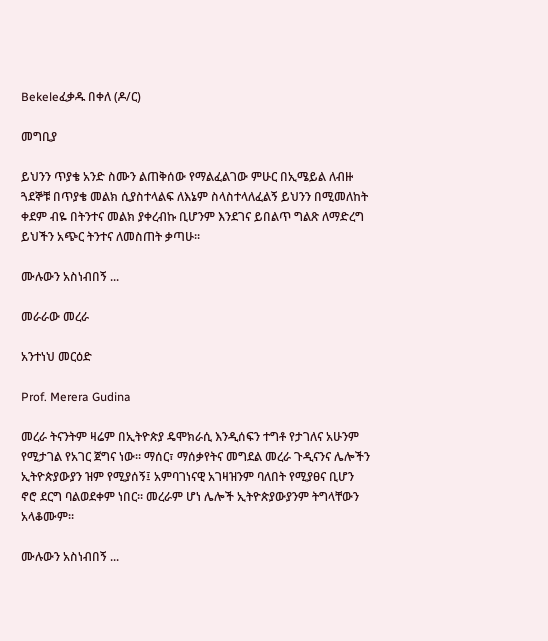Bekeleፈቃዱ በቀለ (ዶ/ር)

መግቢያ

ይህንን ጥያቄ አንድ ስሙን ልጠቅሰው የማልፈልገው ምሁር በኢሜይል ለብዙ ጓደኞቹ በጥያቄ መልክ ሲያስተላልፍ ለእኔም ስላስተላለፈልኝ ይህንን በሚመለከት ቀደም ብዬ በትንተና መልክ ያቀረብኩ ቢሆንም እንደገና ይበልጥ ግልጽ ለማድረግ ይህችን አጭር ትንተና ለመስጠት ቃጣሁ።

ሙሉውን አስነብበኝ ...

መራራው መረራ

አንተነህ መርዕድ

Prof. Merera Gudina

መረራ ትናንትም ዛሬም በኢትዮጵያ ዴሞክራሲ እንዲሰፍን ተግቶ የታገለና አሁንም የሚታገል የአገር ጀግና ነው። ማሰር፣ ማሰቃየትና መግደል መረራ ጉዲናንና ሌሎችን ኢትዮጵያውያን ዝም የሚያሰኝ፤ አምባገነናዊ አገዛዝንም ባለበት የሚያፀና ቢሆን ኖሮ ደርግ ባልወደቀም ነበር። መረራም ሆነ ሌሎች ኢትዮጵያውያንም ትግላቸውን አላቆሙም።

ሙሉውን አስነብበኝ ...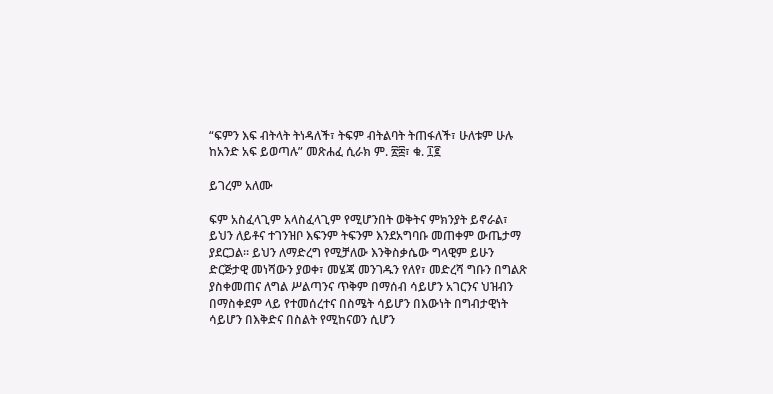“ፍምን እፍ ብትላት ትነዳለች፣ ትፍም ብትልባት ትጠፋለች፣ ሁለቱም ሁሉ ከአንድ አፍ ይወጣሉ” መጽሐፈ ሲራክ ም. ፳፰፣ ቁ. ፲፪

ይገረም አለሙ

ፍም አስፈላጊም አላስፈላጊም የሚሆንበት ወቅትና ምክንያት ይኖራል፣ ይህን ለይቶና ተገንዝቦ እፍንም ትፍንም እንደአግባቡ መጠቀም ውጤታማ ያደርጋል። ይህን ለማድረግ የሚቻለው እንቅስቃሴው ግላዊም ይሁን ድርጅታዊ መነሻውን ያወቀ፣ መሄጃ መንገዱን የለየ፣ መድረሻ ግቡን በግልጽ ያስቀመጠና ለግል ሥልጣንና ጥቅም በማሰብ ሳይሆን አገርንና ህዝብን በማስቀደም ላይ የተመሰረተና በስሜት ሳይሆን በእውነት በግብታዊነት ሳይሆን በእቅድና በስልት የሚከናወን ሲሆን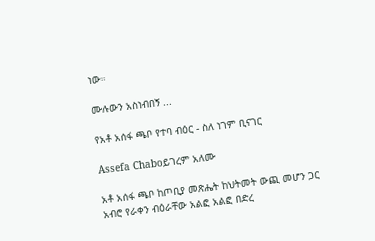ነው።

ሙሉውን አስነብበኝ ...

የአቶ አሰፋ ጫቦ የተባ ብዕር - ስለ ነገም ቢናገር

Assefa Chaboይገረም አለሙ

አቶ አሰፋ ጫቦ ከጦቢያ መጽሔት ከህትመት ውጪ መሆን ጋር አብሮ የራቀን ብዕራቸው አልፎ አልፎ በድረ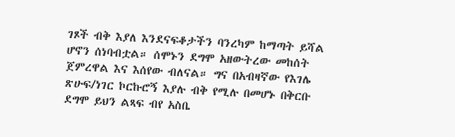ገጾች ብቅ እያለ እንደናፍቆታችን ባንረካም ከማጣት ይሻል ሆኖን ሰነባብቷል። ሰሞኑን ደግሞ አዘውትረው መከሰት ጀምረዋል እና እሰየው ብለናል። ግና በአብዛኛው የእገሌ ጽሁፍ/ነገር ኮርኩሮኝ እያሉ ብቅ የሚሉ በመሆኑ በቅርቡ ደግሞ ይህን ልጻፍ ብየ አስቤ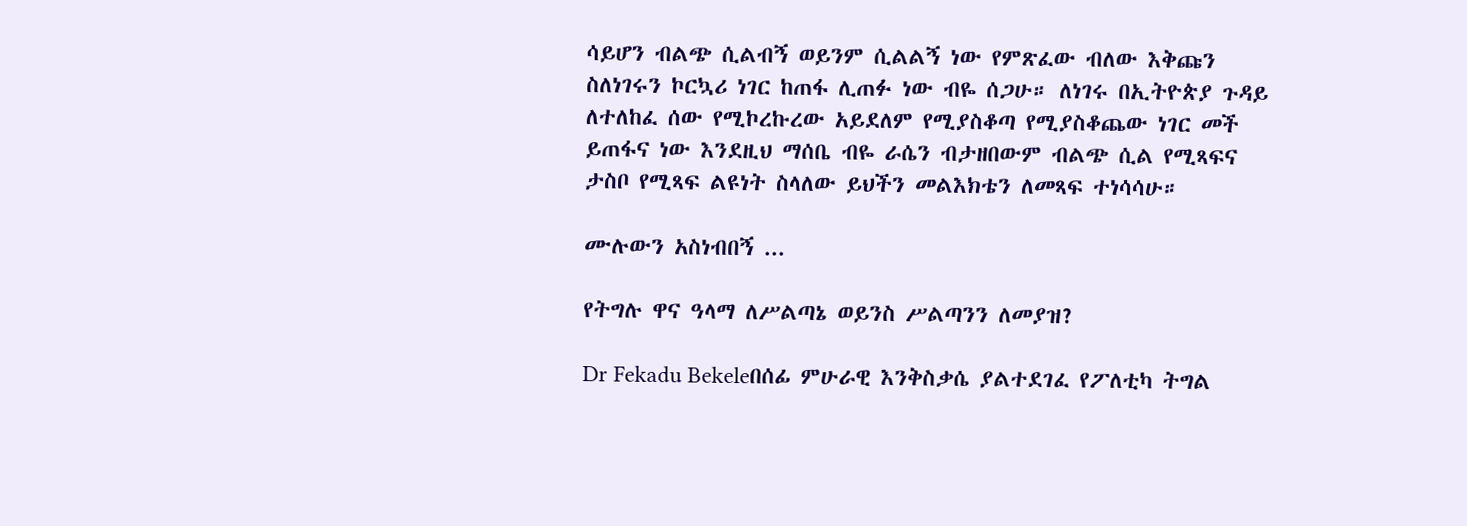ሳይሆን ብልጭ ሲልብኝ ወይንም ሲልልኝ ነው የምጽፈው ብለው እቅጩን ስለነገሩን ኮርኳሪ ነገር ከጠፋ ሊጠፉ ነው ብዬ ሰጋሁ። ለነገሩ በኢትዮጵያ ጉዳይ ለተለከፈ ሰው የሚኮረኩረው አይደለም የሚያስቆጣ የሚያስቆጨው ነገር መች ይጠፋና ነው እንደዚህ ማሰቤ ብዬ ራሴን ብታዘበውም ብልጭ ሲል የሚጻፍና ታስቦ የሚጻፍ ልዩነት ስላለው ይህችን መልእክቴን ለመጻፍ ተነሳሳሁ።

ሙሉውን አስነብበኝ ...

የትግሉ ዋና ዓላማ ለሥልጣኔ ወይንስ ሥልጣንን ለመያዝ?

Dr Fekadu Bekeleበሰፊ ምሁራዊ እንቅስቃሴ ያልተደገፈ የፖለቲካ ትግል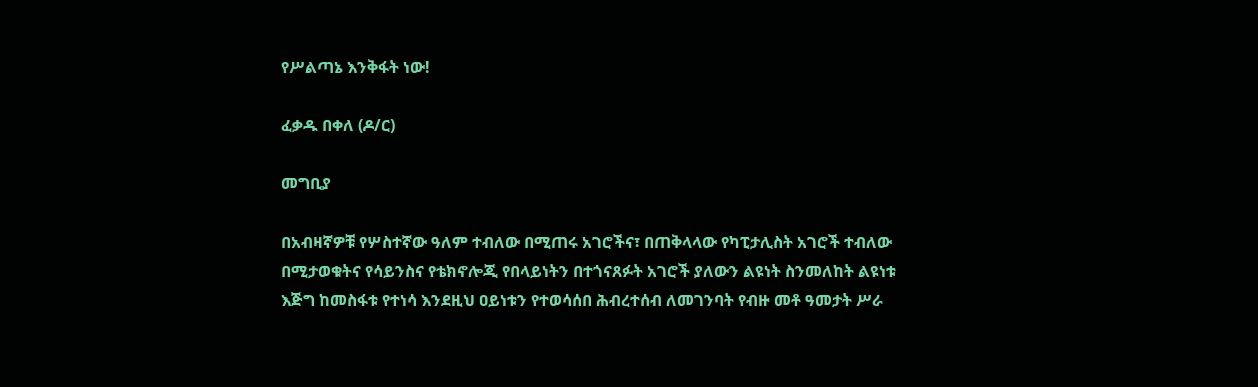የሥልጣኔ እንቅፋት ነው!

ፈቃዱ በቀለ (ዶ/ር)

መግቢያ

በአብዛኛዎቹ የሦስተኛው ዓለም ተብለው በሚጠሩ አገሮችና፣ በጠቅላላው የካፒታሊስት አገሮች ተብለው በሚታወቁትና የሳይንስና የቴክኖሎጂ የበላይነትን በተጎናጸፉት አገሮች ያለውን ልዩነት ስንመለከት ልዩነቱ እጅግ ከመስፋቱ የተነሳ እንደዚህ ዐይነቱን የተወሳሰበ ሕብረተሰብ ለመገንባት የብዙ መቶ ዓመታት ሥራ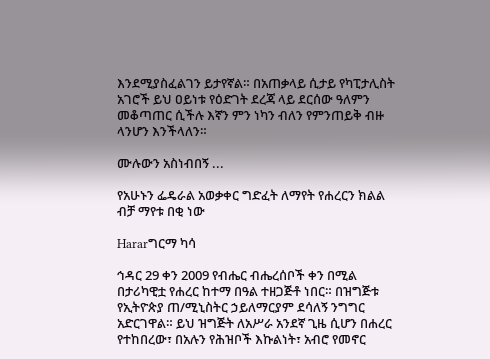እንደሚያስፈልገን ይታየኛል። በአጠቃላይ ሲታይ የካፒታሊስት አገሮች ይህ ዐይነቱ የዕድገት ደረጃ ላይ ደርሰው ዓለምን መቆጣጠር ሲችሉ እኛን ምን ነካን ብለን የምንጠይቅ ብዙ ላንሆን እንችላለን።

ሙሉውን አስነብበኝ ...

የአሁኑን ፌዴራል አወቃቀር ግድፈት ለማየት የሐረርን ክልል ብቻ ማየቱ በቂ ነው

Hararግርማ ካሳ

ኅዳር 29 ቀን 2009 የብሔር ብሔረሰቦች ቀን በሚል በታሪካዊቷ የሐረር ከተማ በዓል ተዘጋጅቶ ነበር። በዝግጅቱ የኢትዮጵያ ጠ/ሚኒስትር ኃይለማርያም ደሳለኝ ንግግር አድርገዋል። ይህ ዝግጅት ለአሥራ አንደኛ ጊዜ ሲሆን በሐረር የተከበረው፣ በአሉን የሕዝቦች እኩልነት፣ አብሮ የመኖር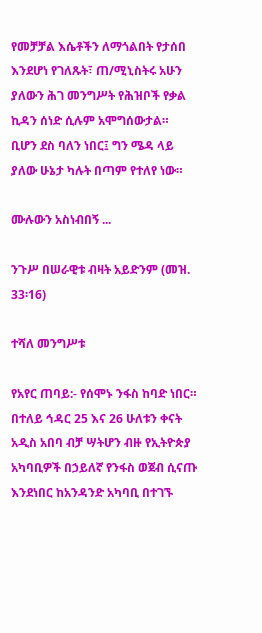የመቻቻል እሴቶችን ለማጎልበት የታሰበ እንደሆነ የገለጹት፣ ጠ/ሚኒስትሩ አሁን ያለውን ሕገ መንግሥት የሕዝቦች የቃል ኪዳን ሰነድ ሲሉም አሞግሰውታል። ቢሆን ደስ ባለን ነበር፤ ግን ሜዳ ላይ ያለው ሁኔታ ካሉት በጣም የተለየ ነው።

ሙሉውን አስነብበኝ ...

ንጉሥ በሠራዊቱ ብዛት አይድንም (መዝ. 33፡16)

ተሻለ መንግሥቱ

የአየር ጠባይ:- የሰሞኑ ንፋስ ከባድ ነበር። በተለይ ኅዳር 25 እና 26 ሁለቱን ቀናት አዲስ አበባ ብቻ ሣትሆን ብዙ የኢትዮጵያ አካባቢዎች በኃይለኛ የንፋስ ወጀብ ሲናጡ እንደነበር ከአንዳንድ አካባቢ በተገኙ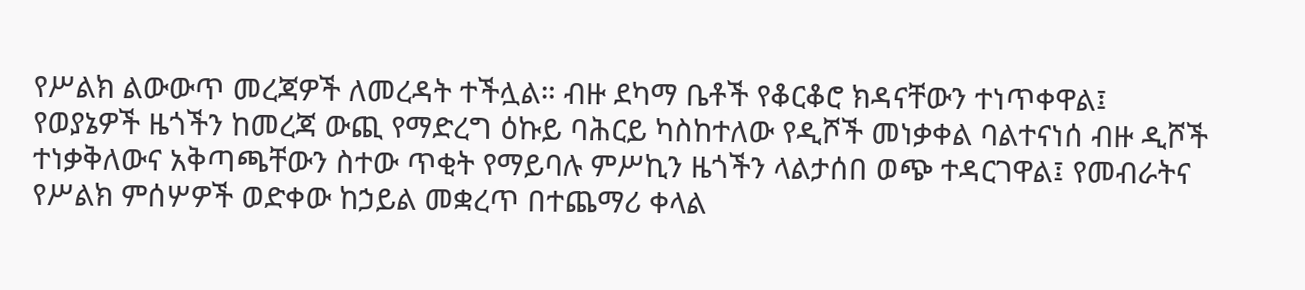የሥልክ ልውውጥ መረጃዎች ለመረዳት ተችሏል። ብዙ ደካማ ቤቶች የቆርቆሮ ክዳናቸውን ተነጥቀዋል፤ የወያኔዎች ዜጎችን ከመረጃ ውጪ የማድረግ ዕኩይ ባሕርይ ካስከተለው የዲሾች መነቃቀል ባልተናነሰ ብዙ ዲሾች ተነቃቅለውና አቅጣጫቸውን ስተው ጥቂት የማይባሉ ምሥኪን ዜጎችን ላልታሰበ ወጭ ተዳርገዋል፤ የመብራትና የሥልክ ምሰሦዎች ወድቀው ከኃይል መቋረጥ በተጨማሪ ቀላል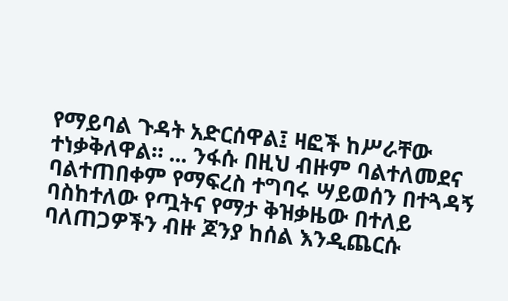የማይባል ጉዳት አድርሰዋል፤ ዛፎች ከሥራቸው ተነቃቅለዋል። ... ንፋሱ በዚህ ብዙም ባልተለመደና ባልተጠበቀም የማፍረስ ተግባሩ ሣይወሰን በተጓዳኝ ባስከተለው የጧትና የማታ ቅዝቃዜው በተለይ ባለጠጋዎችን ብዙ ጆንያ ከሰል እንዲጨርሱ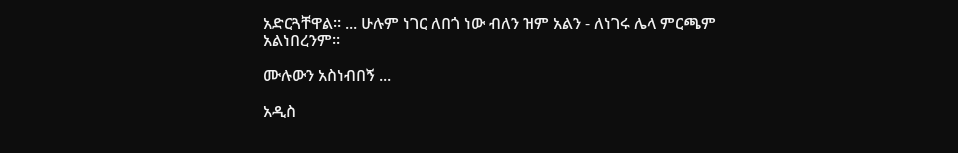አድርጓቸዋል። ... ሁሉም ነገር ለበጎ ነው ብለን ዝም አልን - ለነገሩ ሌላ ምርጫም አልነበረንም።

ሙሉውን አስነብበኝ ...

አዲስ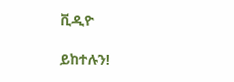ቪዲዮ

ይከተሉን!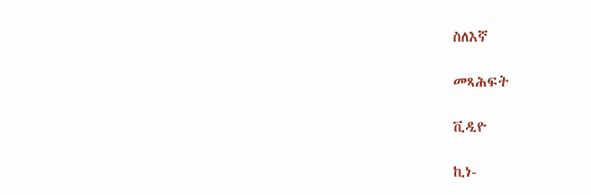ስለእኛ

መጻሕፍት

ቪዲዮ

ኪነ-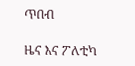ጥበብ

ዜና እና ፖለቲካ